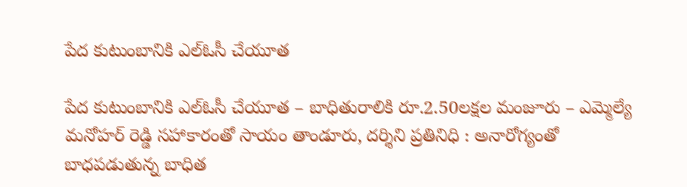పేద కుటుంబానికి ఎల్‌ఓసీ చేయూత

పేద కుటుంబానికి ఎల్‌ఓసీ చేయూత – బాధితురాలికి రూ.2.50లక్షల మంజూరు – ఎమ్మెల్యే మనోహర్ రెడ్డి సహాకారంతో సాయం తాండూరు, దర్శిని ప్రతినిధి : అనారోగ్యంతో బాధపడుతున్న బాధిత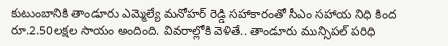కుటుంబానికి తాండూరు ఎమ్మెల్యే మనోహర్ రెడ్డి సహాకారంతో సీఎం సహాయ నిధి కింద రూ.2.50లక్షల సాయం అందింది. వివరాల్లోకి వెళితే.. తాండూరు మున్సిపల్ పరిధి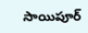సాయిపూర్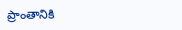ప్రాంతానికి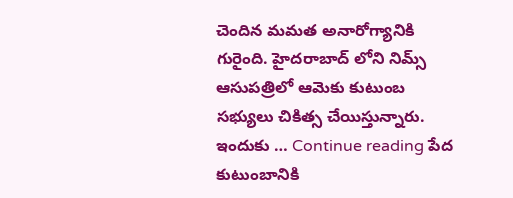చెందిన మమత అనారోగ్యానికి గురైంది. హైదరాబాద్ లోని నిమ్స్ ఆసుపత్రిలో ఆమెకు కుటుంబ సభ్యులు చికిత్స చేయిస్తున్నారు. ఇందుకు … Continue reading పేద కుటుంబానికి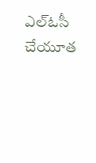ఎల్‌ఓసీ చేయూత